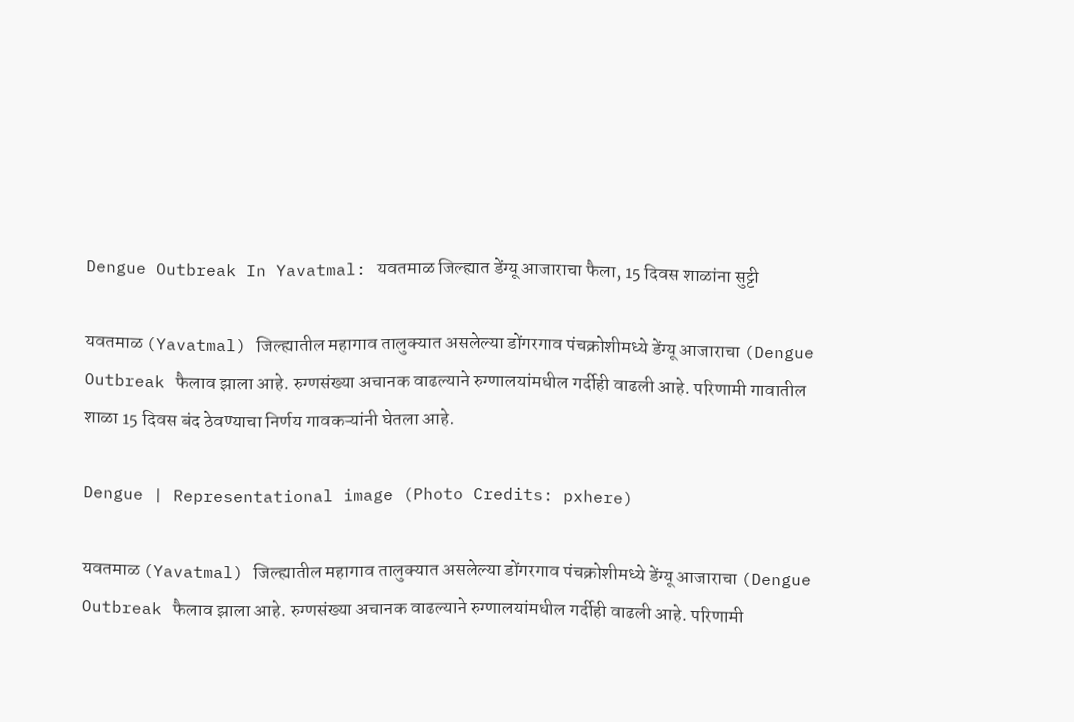Dengue Outbreak In Yavatmal: यवतमाळ जिल्ह्यात डेंग्यू आजाराचा फैला, 15 दिवस शाळांना सुट्टी

यवतमाळ (Yavatmal) जिल्ह्यातील महागाव तालुक्यात असलेल्या डोंगरगाव पंचक्रोशीमध्ये डेंग्यू आजाराचा (Dengue Outbreak फैलाव झाला आहे. रुग्णसंख्या अचानक वाढल्याने रुग्णालयांमधील गर्दीही वाढली आहे. परिणामी गावातील शाळा 15 दिवस बंद ठेवण्याचा निर्णय गावकऱ्यांनी घेतला आहे.

Dengue | Representational image (Photo Credits: pxhere)

यवतमाळ (Yavatmal) जिल्ह्यातील महागाव तालुक्यात असलेल्या डोंगरगाव पंचक्रोशीमध्ये डेंग्यू आजाराचा (Dengue Outbreak फैलाव झाला आहे. रुग्णसंख्या अचानक वाढल्याने रुग्णालयांमधील गर्दीही वाढली आहे. परिणामी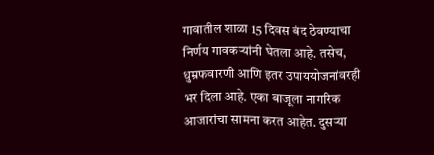गावातील शाळा 15 दिवस बंद ठेवण्याचा निर्णय गावकऱ्यांनी घेतला आहे. तसेच, धुम्रफवारणी आणि इतर उपाययोजनांवरही भर दिला आहे. एका बाजूला नागरिक आजारांचा सामना करत आहेत. दुसऱ्या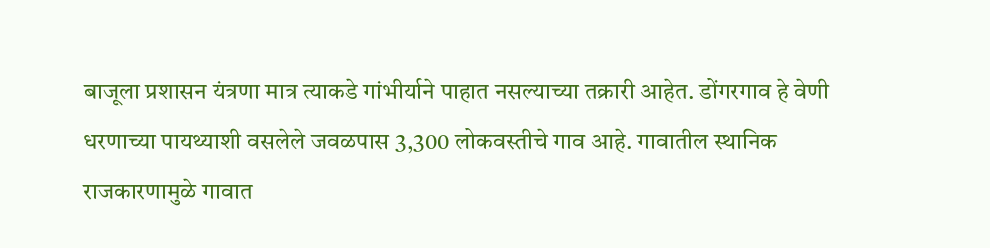बाजूला प्रशासन यंत्रणा मात्र त्याकडे गांभीर्याने पाहात नसल्याच्या तक्रारी आहेत. डोंगरगाव हे वेणी धरणाच्या पायथ्याशी वसलेले जवळपास 3,300 लोकवस्तीचे गाव आहे. गावातील स्थानिक राजकारणामुळे गावात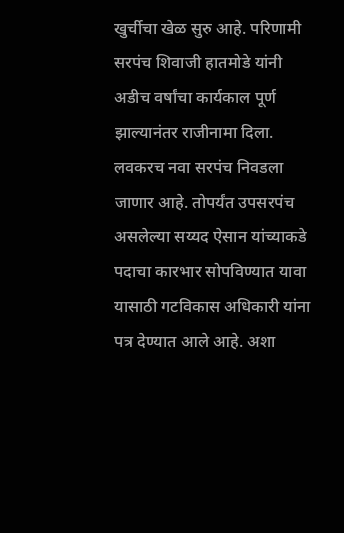खुर्चीचा खेळ सुरु आहे. परिणामी सरपंच शिवाजी हातमोडे यांनी अडीच वर्षांचा कार्यकाल पूर्ण झाल्यानंतर राजीनामा दिला. लवकरच नवा सरपंच निवडला जाणार आहे. तोपर्यंत उपसरपंच असलेल्या सय्यद ऐसान यांच्याकडे पदाचा कारभार सोपविण्यात यावा यासाठी गटविकास अधिकारी यांना पत्र देण्यात आले आहे. अशा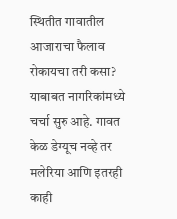स्थितीत गावातील आजाराचा फैलाव रोकायचा तरी कसा? याबाबत नागरिकांमध्ये चर्चा सुरु आहे. गावत केळ डेग्यूच नव्हे तर मलेरिया आणि इतरही काही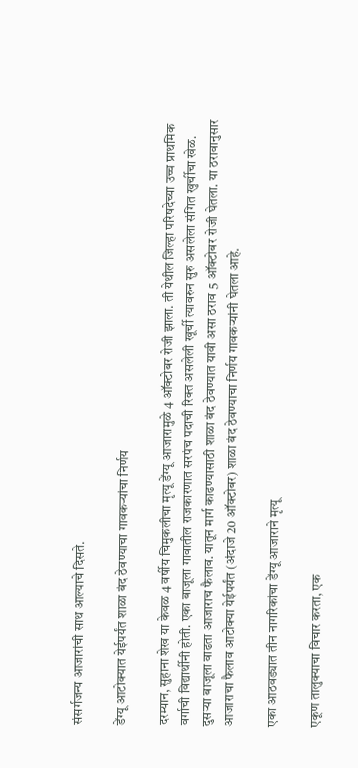संसर्गजन्य आजारांची साथ आल्याचे दिसते.

डेंग्यू आटोक्यात येईपर्यंत शाळा बंद ठेवण्याचा गावकऱ्यांचा निर्णय

दरम्यान, सुहाना शेख या केवळ 4 वर्षीय चिमुकलीचा मृत्यू डेंग्यू आजारामुळे 4 ऑक्टोबर रोजी झाला. ती येथील जिल्हा परिषदेच्या उच्च प्राथमिक वर्गाची विद्यार्थीनी होती. एका बाजूला गावातील राजकारणात सरपंच पदाची रिक्त असलेली खूर्ची त्यावरुन सुरु असलेला संगित खुर्चीचा खेळ. दुसऱ्या बाजूला वाढता आजाराच फैलाव. यातून मार्ग काढण्यासाठी शाळा बंद ठेवण्यात यावी असा ठराव 5 ऑक्टोबर रोजी घेतला. या ठरावानुसार आजाराचा फैलाव आटोक्या येईपर्यंत (अंदाजे 20 ऑक्टोबर) शाळा बंद ठेवण्याचा निर्णय गावकऱ्यांनी घेतला आहे.

एका आठवड्यात तीन नागरिकांचा डेंग्यू आजाराने मृत्यू

एकूण तालुक्याचा विचार करता, एक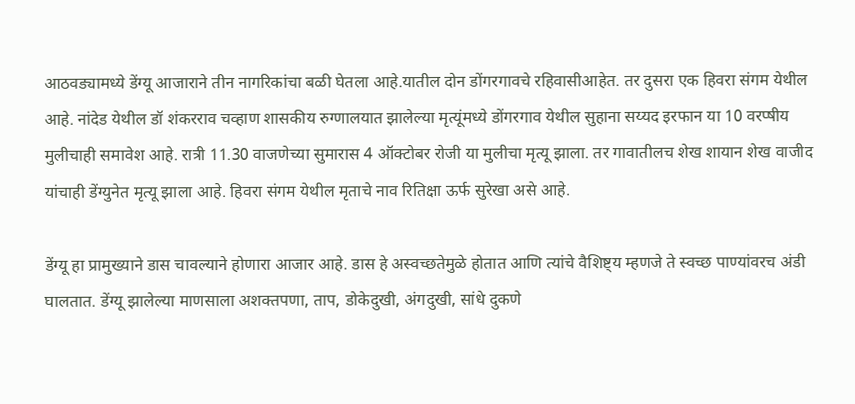आठवड्यामध्ये डेंग्यू आजाराने तीन नागरिकांचा बळी घेतला आहे.यातील दोन डोंगरगावचे रहिवासीआहेत. तर दुसरा एक हिवरा संगम येथील आहे. नांदेड येथील डॉ शंकरराव चव्हाण शासकीय रुग्णालयात झालेल्या मृत्यूंमध्ये डोंगरगाव येथील सुहाना सय्यद इरफान या 10 वरप्षीय मुलीचाही समावेश आहे. रात्री 11.30 वाजणेच्या सुमारास 4 ऑक्टोबर रोजी या मुलीचा मृत्यू झाला. तर गावातीलच शेख शायान शेख वाजीद यांचाही डेंग्युनेत मृत्यू झाला आहे. हिवरा संगम येथील मृताचे नाव रितिक्षा ऊर्फ सुरेखा असे आहे.

डेंग्यू हा प्रामुख्याने डास चावल्याने होणारा आजार आहे. डास हे अस्वच्छतेमुळे होतात आणि त्यांचे वैशिष्ट्य म्हणजे ते स्वच्छ पाण्यांवरच अंडी घालतात. डेंग्यू झालेल्या माणसाला अशक्तपणा, ताप, डोकेदुखी, अंगदुखी, सांधे दुकणे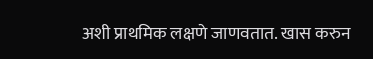अशी प्राथमिक लक्षणे जाणवतात. खास करुन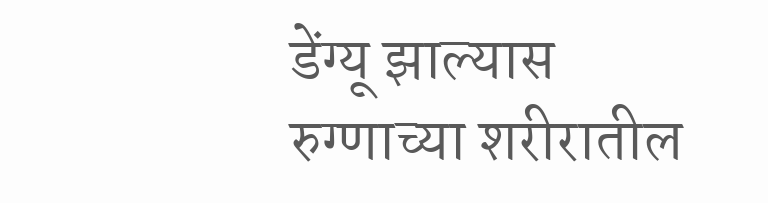डेंग्यू झाल्यास रुग्णाच्या शरीरातील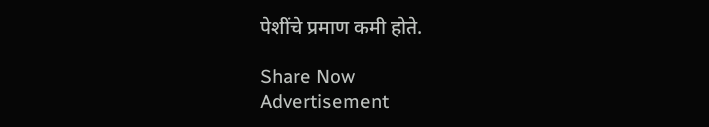पेशींचे प्रमाण कमी होते.

Share Now
Advertisement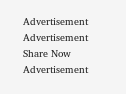Advertisement
Advertisement
Share Now
Advertisement